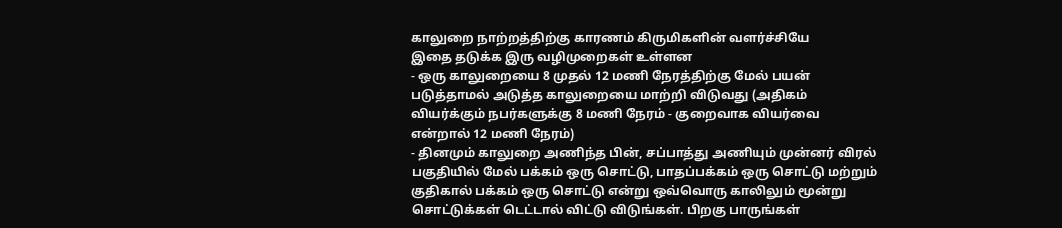காலுறை நாற்றத்திற்கு காரணம் கிருமிகளின் வளர்ச்சியே
இதை தடுக்க இரு வழிமுறைகள் உள்ளன
- ஒரு காலுறையை 8 முதல் 12 மணி நேரத்திற்கு மேல் பயன் படுத்தாமல் அடுத்த காலுறையை மாற்றி விடுவது (அதிகம் வியர்க்கும் நபர்களுக்கு 8 மணி நேரம் - குறைவாக வியர்வை என்றால் 12 மணி நேரம்)
- தினமும் காலுறை அணிந்த பின், சப்பாத்து அணியும் முன்னர் விரல் பகுதியில் மேல் பக்கம் ஒரு சொட்டு, பாதப்பக்கம் ஒரு சொட்டு மற்றும் குதிகால் பக்கம் ஒரு சொட்டு என்று ஒவ்வொரு காலிலும் மூன்று சொட்டுக்கள் டெட்டால் விட்டு விடுங்கள். பிறகு பாருங்கள்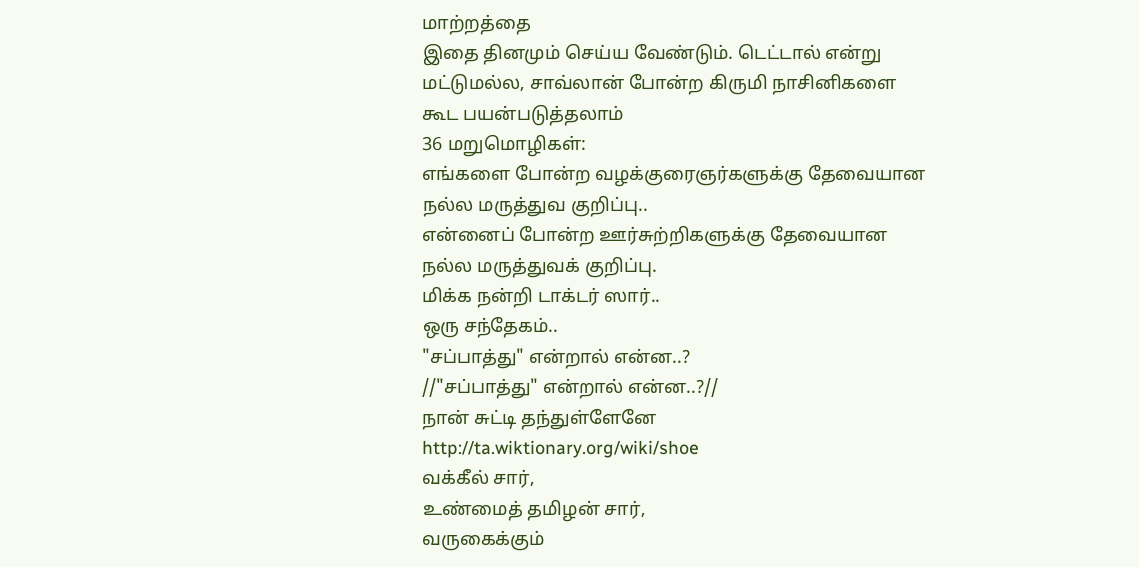மாற்றத்தை
இதை தினமும் செய்ய வேண்டும். டெட்டால் என்று மட்டுமல்ல, சாவ்லான் போன்ற கிருமி நாசினிகளை கூட பயன்படுத்தலாம்
36 மறுமொழிகள்:
எங்களை போன்ற வழக்குரைஞர்களுக்கு தேவையான நல்ல மருத்துவ குறிப்பு..
என்னைப் போன்ற ஊர்சுற்றிகளுக்கு தேவையான நல்ல மருத்துவக் குறிப்பு.
மிக்க நன்றி டாக்டர் ஸார்..
ஒரு சந்தேகம்..
"சப்பாத்து" என்றால் என்ன..?
//"சப்பாத்து" என்றால் என்ன..?//
நான் சுட்டி தந்துள்ளேனே
http://ta.wiktionary.org/wiki/shoe
வக்கீல் சார்,
உண்மைத் தமிழன் சார்,
வருகைக்கும்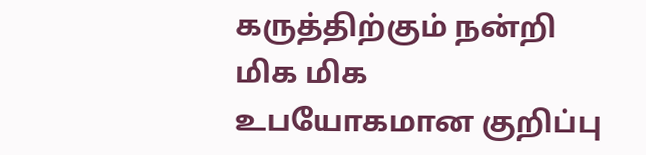கருத்திற்கும் நன்றி
மிக மிக உபயோகமான குறிப்பு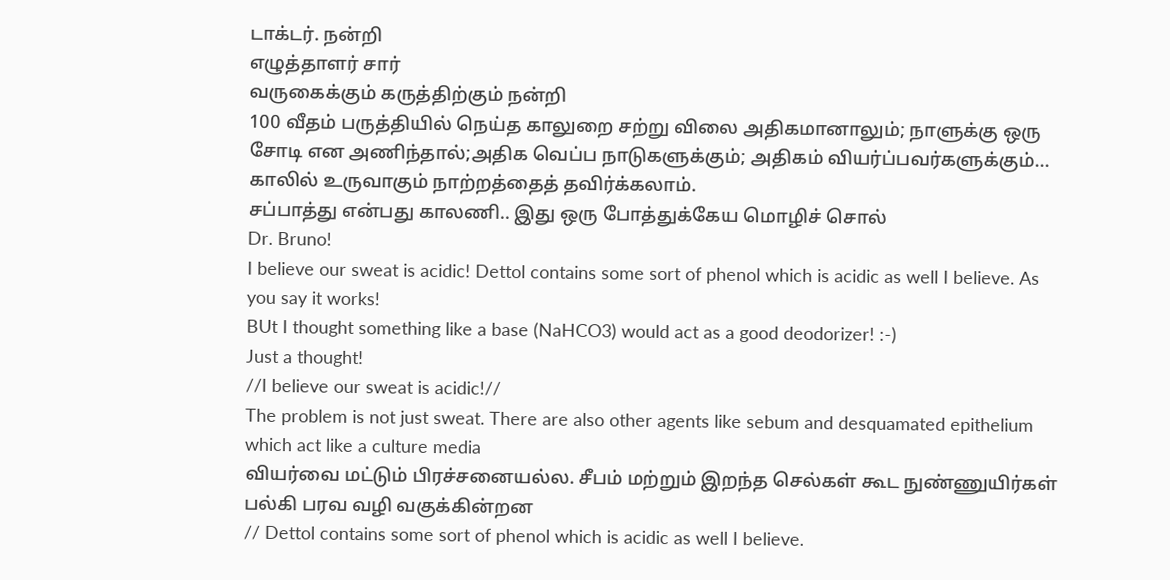டாக்டர். நன்றி
எழுத்தாளர் சார்
வருகைக்கும் கருத்திற்கும் நன்றி
100 வீதம் பருத்தியில் நெய்த காலுறை சற்று விலை அதிகமானாலும்; நாளுக்கு ஒரு சோடி என அணிந்தால்;அதிக வெப்ப நாடுகளுக்கும்; அதிகம் வியர்ப்பவர்களுக்கும்... காலில் உருவாகும் நாற்றத்தைத் தவிர்க்கலாம்.
சப்பாத்து என்பது காலணி.. இது ஒரு போத்துக்கேய மொழிச் சொல்
Dr. Bruno!
I believe our sweat is acidic! Dettol contains some sort of phenol which is acidic as well I believe. As you say it works!
BUt I thought something like a base (NaHCO3) would act as a good deodorizer! :-)
Just a thought!
//I believe our sweat is acidic!//
The problem is not just sweat. There are also other agents like sebum and desquamated epithelium which act like a culture media
வியர்வை மட்டும் பிரச்சனையல்ல. சீபம் மற்றும் இறந்த செல்கள் கூட நுண்ணுயிர்கள் பல்கி பரவ வழி வகுக்கின்றன
// Dettol contains some sort of phenol which is acidic as well I believe.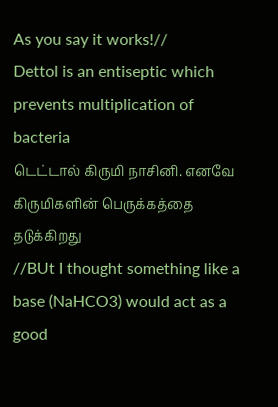As you say it works!//
Dettol is an entiseptic which prevents multiplication of bacteria
டெட்டால் கிருமி நாசினி. எனவே கிருமிகளின் பெருக்கத்தை தடுக்கிறது
//BUt I thought something like a base (NaHCO3) would act as a good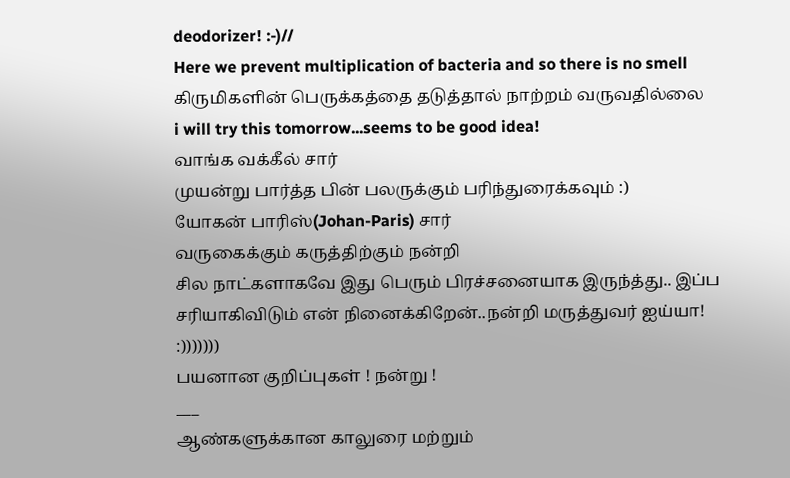deodorizer! :-)//
Here we prevent multiplication of bacteria and so there is no smell
கிருமிகளின் பெருக்கத்தை தடுத்தால் நாற்றம் வருவதில்லை
i will try this tomorrow...seems to be good idea!
வாங்க வக்கீல் சார்
முயன்று பார்த்த பின் பலருக்கும் பரிந்துரைக்கவும் :)
யோகன் பாரிஸ்(Johan-Paris) சார்
வருகைக்கும் கருத்திற்கும் நன்றி
சில நாட்களாகவே இது பெரும் பிரச்சனையாக இருந்த்து.. இப்ப சரியாகிவிடும் என் நினைக்கிறேன்..நன்றி மருத்துவர் ஐய்யா!
:)))))))
பயனான குறிப்புகள் ! நன்று !
___
ஆண்களுக்கான காலுரை மற்றும்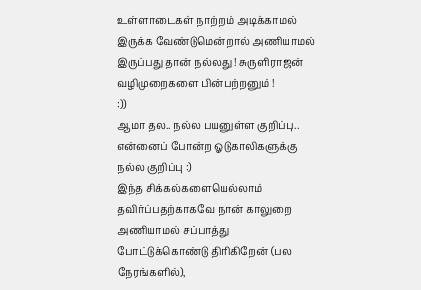உள்ளாடைகள் நாற்றம் அடிக்காமல் இருக்க வேண்டுமென்றால் அணியாமல் இருப்பது தான் நல்லது ! சுருளிராஜன் வழிமுறைகளை பின்பற்றனும் !
:))
ஆமா தல.. நல்ல பயனுள்ள குறிப்பு..
என்னைப் போன்ற ஓடுகாலிகளுக்கு நல்ல குறிப்பு :)
இந்த சிக்கல்களையெல்லாம் தவிர்ப்பதற்காகவே நான் காலுறை அணியாமல் சப்பாத்து போட்டுக்கொண்டு திரிகிறேன் (பல நேரங்களில்),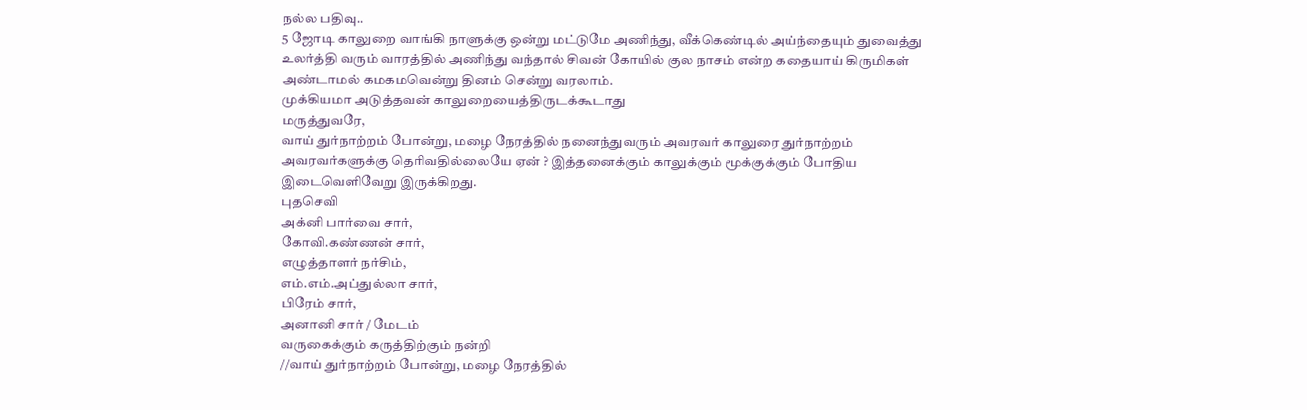நல்ல பதிவு..
5 ஜோடி காலுறை வாங்கி நாளுக்கு ஒன்று மட்டுமே அணிந்து, வீக்கெண்டில் அய்ந்தையும் துவைத்து உலர்த்தி வரும் வாரத்தில் அணிந்து வந்தால் சிவன் கோயில் குல நாசம் என்ற கதையாய் கிருமிகள் அண்டாமல் கமகமவென்று தினம் சென்று வரலாம்.
முக்கியமா அடுத்தவன் காலுறையைத்திருடக்கூடாது
மருத்துவரே,
வாய் துர்நாற்றம் போன்று, மழை நேரத்தில் நனைந்துவரும் அவரவர் காலுரை துர்நாற்றம் அவரவர்களுக்கு தெரிவதில்லையே ஏன் ? இத்தனைக்கும் காலுக்கும் மூக்குக்கும் போதிய இடைவெளிவேறு இருக்கிறது.
புதசெவி
அக்னி பார்வை சார்,
கோவி.கண்ணன் சார்,
எழுத்தாளர் நர்சிம்,
எம்.எம்.அப்துல்லா சார்,
பிரேம் சார்,
அனானி சார் / மேடம்
வருகைக்கும் கருத்திற்கும் நன்றி
//வாய் துர்நாற்றம் போன்று, மழை நேரத்தில்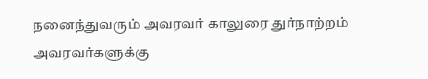நனைந்துவரும் அவரவர் காலுரை துர்நாற்றம் அவரவர்களுக்கு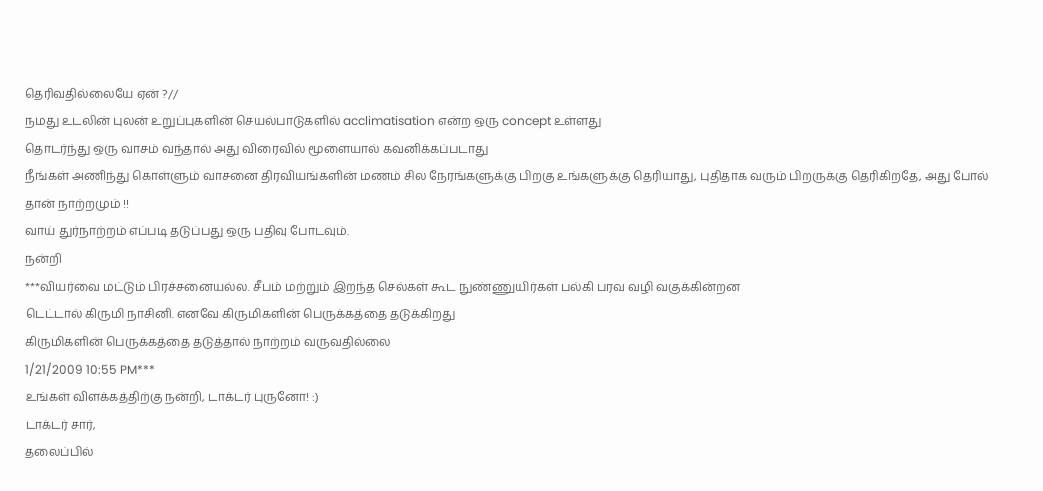தெரிவதில்லையே ஏன் ?//
நமது உடலின் புலன் உறுப்புகளின் செயல்பாடுகளில் acclimatisation என்ற ஒரு concept உள்ளது
தொடர்ந்து ஒரு வாசம் வந்தால் அது விரைவில் மூளையால் கவனிக்கப்படாது
நீங்கள் அணிந்து கொள்ளும் வாசனை திரவியங்களின் மணம் சில நேரங்களுக்கு பிறகு உங்களுக்கு தெரியாது, புதிதாக வரும் பிறருக்கு தெரிகிறதே, அது போல் தான் நாற்றமும் !!
வாய் துர்நாற்றம் எப்படி தடுப்பது ஒரு பதிவு போடவும்.
நன்றி
***வியர்வை மட்டும் பிரச்சனையல்ல. சீபம் மற்றும் இறந்த செல்கள் கூட நுண்ணுயிர்கள் பல்கி பரவ வழி வகுக்கின்றன
டெட்டால் கிருமி நாசினி. எனவே கிருமிகளின் பெருக்கத்தை தடுக்கிறது
கிருமிகளின் பெருக்கத்தை தடுத்தால் நாற்றம் வருவதில்லை
1/21/2009 10:55 PM***
உங்கள் விளக்கத்திற்கு நன்றி, டாக்டர் புருனோ! :)
டாக்டர் சார்,
தலைப்பில்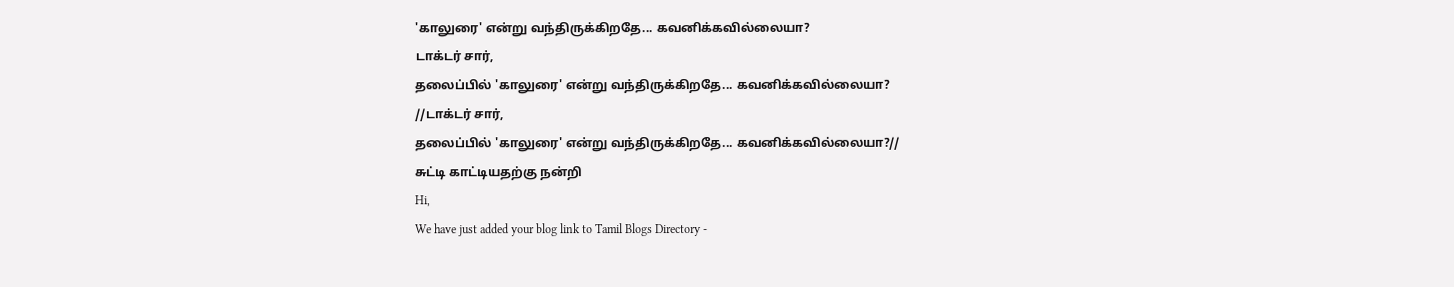'காலுரை' என்று வந்திருக்கிறதே... கவனிக்கவில்லையா?
டாக்டர் சார்,
தலைப்பில் 'காலுரை' என்று வந்திருக்கிறதே... கவனிக்கவில்லையா?
//டாக்டர் சார்,
தலைப்பில் 'காலுரை' என்று வந்திருக்கிறதே... கவனிக்கவில்லையா?//
சுட்டி காட்டியதற்கு நன்றி
Hi,
We have just added your blog link to Tamil Blogs Directory -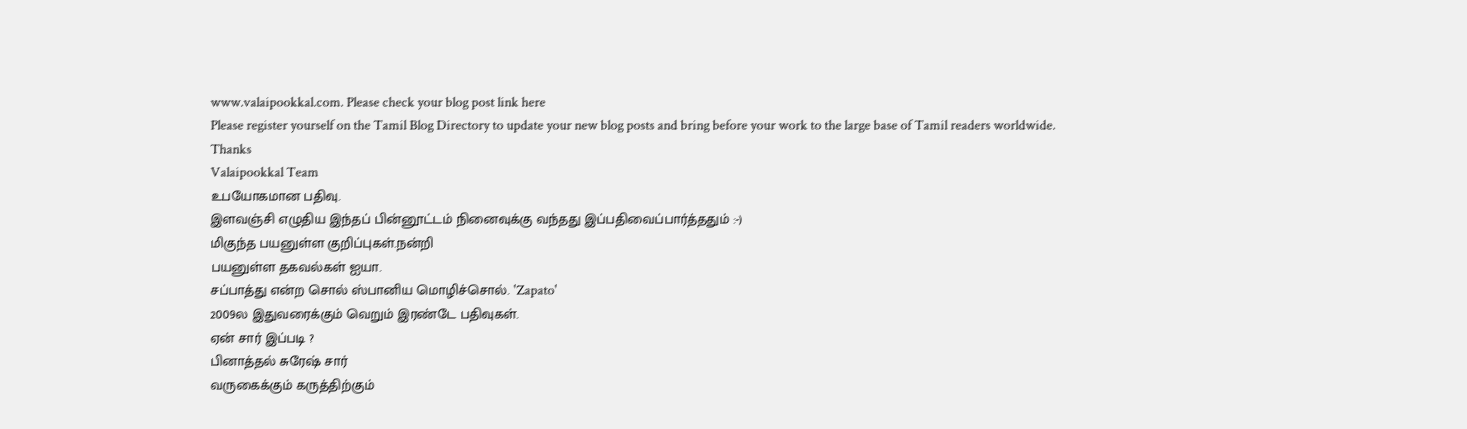www.valaipookkal.com. Please check your blog post link here
Please register yourself on the Tamil Blog Directory to update your new blog posts and bring before your work to the large base of Tamil readers worldwide.
Thanks
Valaipookkal Team
உபயோகமான பதிவு.
இளவஞ்சி எழுதிய இந்தப் பின்னூட்டம் நினைவுக்கு வந்தது இப்பதிவைப்பார்த்ததும் :-)
மிகுந்த பயனுள்ள குறிப்புகள்.நன்றி
பயனுள்ள தகவல்கள் ஐயா.
சப்பாத்து என்ற சொல் ஸ்பானிய மொழிச்சொல். 'Zapato'
2009ல இதுவரைக்கும் வெறும் இரண்டே பதிவுகள்.
ஏன் சார் இப்படி ?
பினாத்தல் சுரேஷ் சார்
வருகைக்கும் கருத்திற்கும்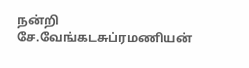நன்றி
சே.வேங்கடசுப்ரமணியன்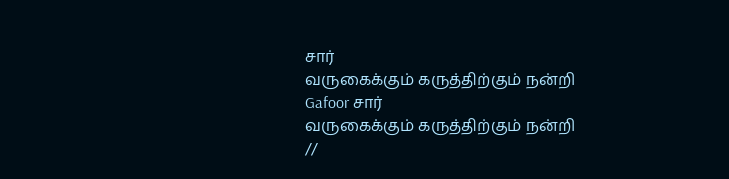சார்
வருகைக்கும் கருத்திற்கும் நன்றி
Gafoor சார்
வருகைக்கும் கருத்திற்கும் நன்றி
//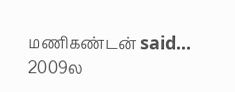மணிகண்டன் said...
2009ல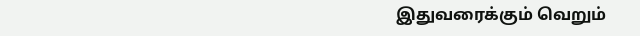இதுவரைக்கும் வெறும்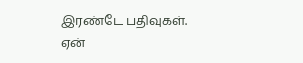இரண்டே பதிவுகள்.
ஏன்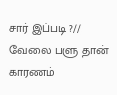சார் இப்படி ?//
வேலை பளு தான் காரணம்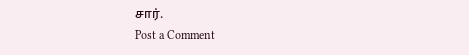சார்.
Post a Comment